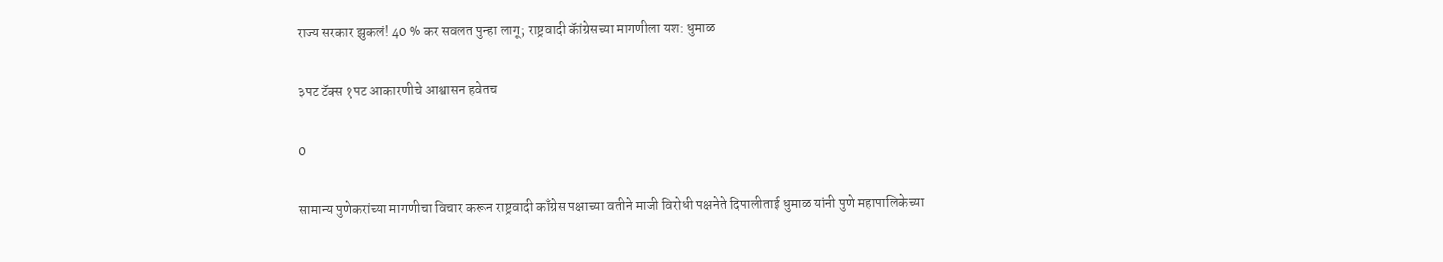राज्य सरकार झुकलं! 40 % कर सवलत पुन्हा लागू; राष्ट्रवादी कॅांग्रेसच्या मागणीला यश: धुमाळ

३पट टॅक्स १पट आकारणीचे आश्वासन हवेतच

0

सामान्य पुणेकरांच्या मागणीचा विचार करून राष्ट्रवादी काँग्रेस पक्षाच्या वतीने माजी विरोधी पक्षनेते दिपालीताई धुमाळ यांनी पुणे महापालिकेच्या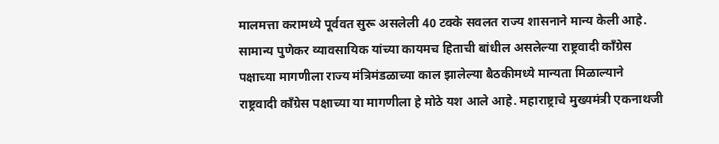मालमत्ता करामध्ये पूर्ववत सुरू असलेली 40 टक्के सवलत राज्य शासनाने मान्य केली आहे. सामान्य पुणेकर व्यावसायिक यांच्या कायमच हिताची बांधील असलेल्या राष्ट्रवादी काँग्रेस पक्षाच्या मागणीला राज्य मंत्रिमंडळाच्या काल झालेल्या बैठकीमध्ये मान्यता मिळाल्याने राष्ट्रवादी काँग्रेस पक्षाच्या या मागणीला हे मोठे यश आले आहे. महाराष्ट्राचे मुख्यमंत्री एकनाथजी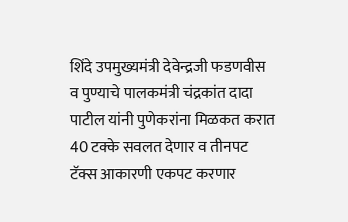शिंदे उपमुख्यमंत्री देवेन्द्रजी फडणवीस व पुण्याचे पालकमंत्री चंद्रकांत दादा पाटील यांनी पुणेकरांना मिळकत करात 40 टक्के सवलत देणार व तीनपट टॅक्स आकारणी एकपट करणार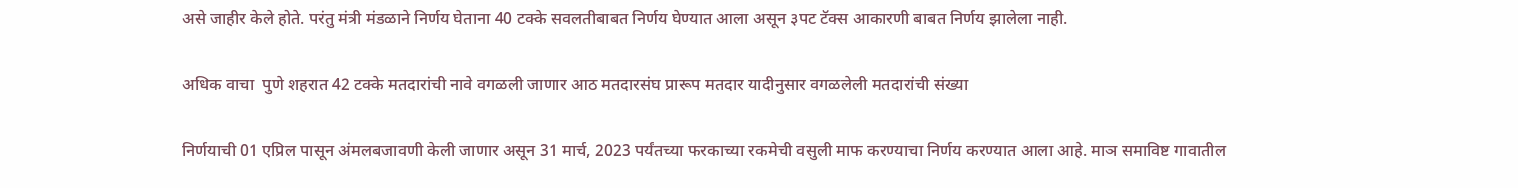असे जाहीर केले होते. परंतु मंत्री मंडळाने निर्णय घेताना 40 टक्के सवलतीबाबत निर्णय घेण्यात आला असून ३पट टॅक्स आकारणी बाबत निर्णय झालेला नाही.

अधिक वाचा  पुणे शहरात 42 टक्के मतदारांची नावे वगळली जाणार आठ मतदारसंघ प्रारूप मतदार यादीनुसार वगळलेली मतदारांची संख्या

निर्णयाची 01 एप्रिल पासून अंमलबजावणी केली जाणार असून 31 मार्च, 2023 पर्यंतच्या फरकाच्या रकमेची वसुली माफ करण्याचा निर्णय करण्यात आला आहे. माञ समाविष्ट गावातील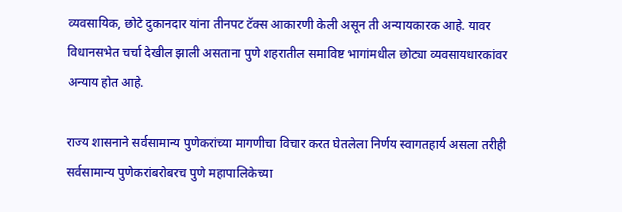व्यवसायिक, छोटे दुकानदार यांना तीनपट टॅक्स आकारणी केली असून ती अन्यायकारक आहे. यावर विधानसभेत चर्चा देखील झाली असताना पुणे शहरातील समाविष्ट भागांमधील छोट्या व्यवसायधारकांवर अन्याय होत आहे.

राज्य शासनाने सर्वसामान्य पुणेकरांच्या मागणीचा विचार करत घेतलेला निर्णय स्वागतहार्य असला तरीही सर्वसामान्य पुणेकरांबरोबरच पुणे महापालिकेच्या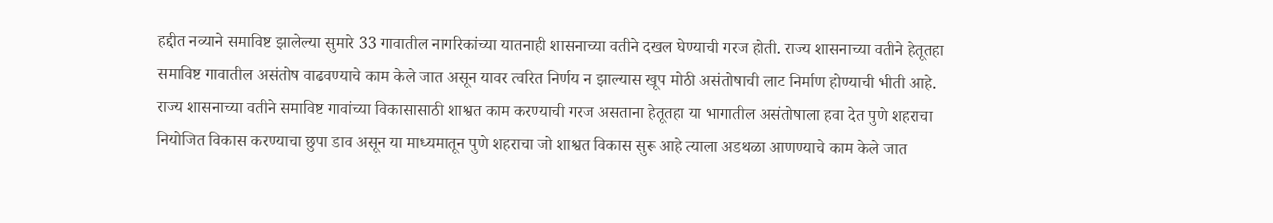हद्दीत नव्याने समाविष्ट झालेल्या सुमारे 33 गावातील नागरिकांच्या यातनाही शासनाच्या वतीने दखल घेण्याची गरज होती. राज्य शासनाच्या वतीने हेतूतहा समाविष्ट गावातील असंतोष वाढवण्याचे काम केले जात असून यावर त्वरित निर्णय न झाल्यास खूप मोठी असंतोषाची लाट निर्माण होण्याची भीती आहे. राज्य शासनाच्या वतीने समाविष्ट गावांच्या विकासासाठी शाश्वत काम करण्याची गरज असताना हेतूतहा या भागातील असंतोषाला हवा देत पुणे शहराचा नियोजित विकास करण्याचा छुपा डाव असून या माध्यमातून पुणे शहराचा जो शाश्वत विकास सुरू आहे त्याला अडथळा आणण्याचे काम केले जात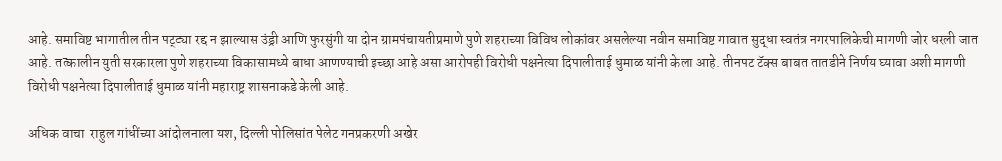आहे. समाविष्ट भागातील तीन पट्ट्या रद्द न झाल्यास उंड्री आणि फुरसुंगी या दोन ग्रामपंचायतीप्रमाणे पुणे शहराच्या विविध लोकांवर असलेल्या नवीन समाविष्ट गावात सुद्धा स्वतंत्र नगरपालिकेची मागणी जोर धरली जात आहे. तत्कालीन युती सरकारला पुणे शहराच्या विकासामध्ये बाधा आणण्याची इच्छा आहे असा आरोपही विरोधी पक्षनेत्या दिपालीताई धुमाळ यांनी केला आहे. तीनपट टॅक्स बाबत तातडीने निर्णय घ्यावा अशी मागणी विरोधी पक्षनेत्या दिपालीताई धुमाळ यांनी महाराष्ट्र शासनाकडे केली आहे.

अधिक वाचा  राहुल गांधींच्या आंदोलनाला यश, दिल्ली पोलिसांत पेलेट गनप्रकरणी अखेर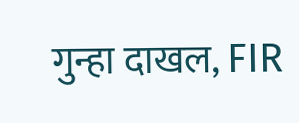गुन्हा दाखल, FIR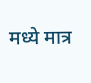मध्ये मात्र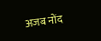अजब नोंद